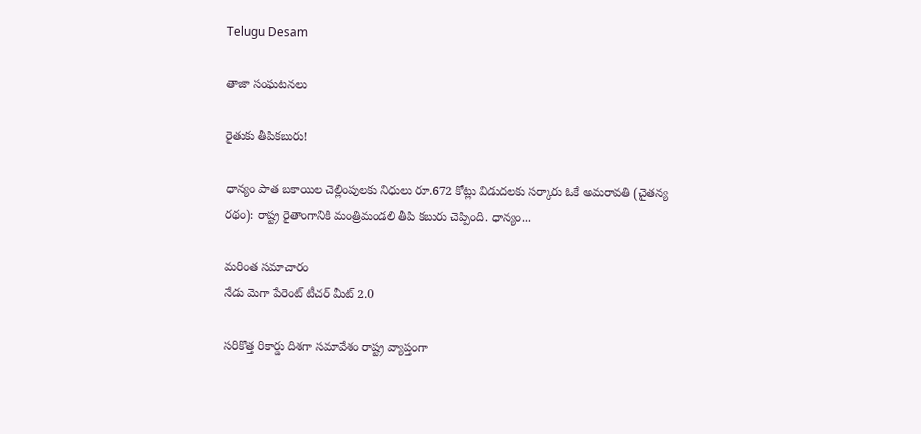Telugu Desam

తాజా సంఘటనలు

రైతుకు తీపికబురు!

ధాన్యం పాత బకాయిల చెల్లింపులకు నిధులు రూ.672 కోట్లు విడుదలకు సర్కారు ఓకే అమరావతి (చైతన్య రథం): రాష్ట్ర రైతాంగానికి మంత్రిమండలి తీపి కబురు చెప్పింది. ధాన్యం...

మరింత సమాచారం
నేడు మెగా పేరెంట్‌ టీచర్‌ మీట్‌ 2.0

సరికొత్త రికార్డు దిశగా సమావేశం రాష్ట్ర వ్యాప్తంగా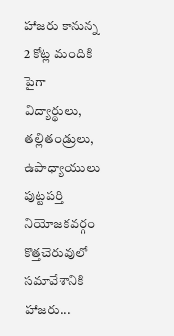హాజరు కానున్న 2 కోట్ల మందికి పైగా విద్యార్థులు, తల్లితండ్రులు, ఉపాధ్యాయులు పుట్టపర్తి నియోజకవర్గం కొత్తచెరువులో సమావేశానికి హాజరు...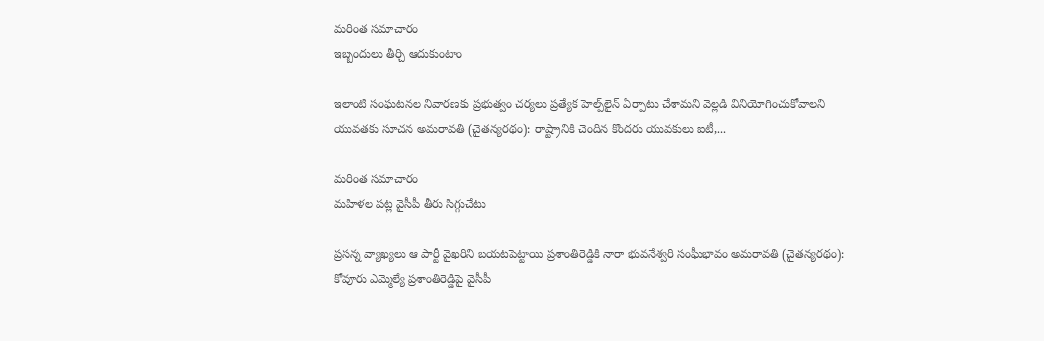మరింత సమాచారం
ఇబ్బందులు తీర్చి ఆదుకుంటాం

ఇలాంటి సంఘటనల నివారణకు ప్రభుత్వం చర్యలు ప్రత్యేక హెల్ప్‌లైన్‌ ఏర్పాటు చేశామని వెల్లడి వినియోగించుకోవాలని యువతకు సూచన అమరావతి (చైతన్యరథం): రాష్ట్రానికి చెందిన కొందరు యువకులు ఐటీ,...

మరింత సమాచారం
మహిళల పట్ల వైసీపీ తీరు సిగ్గుచేటు

ప్రసన్న వ్యాఖ్యలు ఆ పార్టీ వైఖరిని బయటపెట్టాయి ప్రశాంతిరెడ్డికి నారా భువనేశ్వరి సంఫీుభావం అమరావతి (చైతన్యరథం): కోవూరు ఎమ్మెల్యే ప్రశాంతిరెడ్డిపై వైసీపీ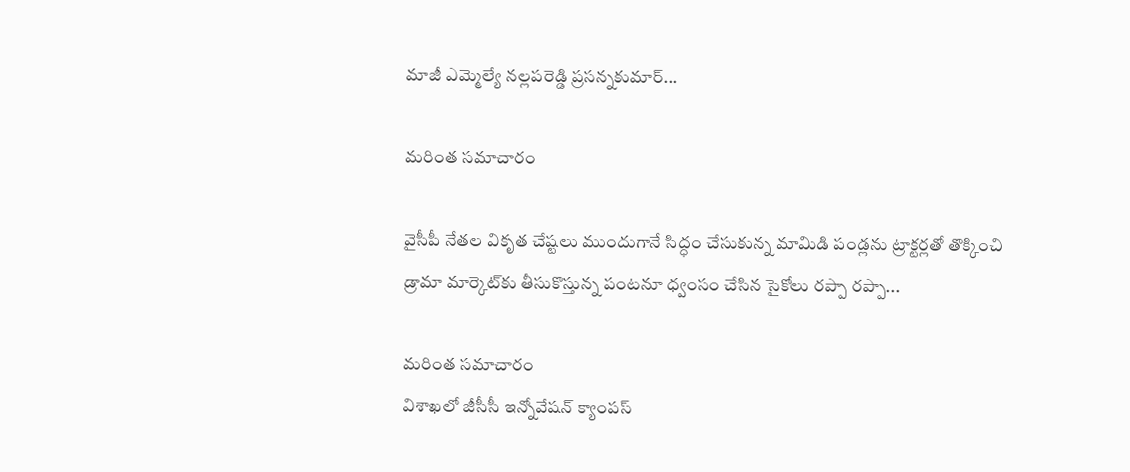మాజీ ఎమ్మెల్యే నల్లపరెడ్డి ప్రసన్నకుమార్‌...

మరింత సమాచారం

వైసీపీ నేతల వికృత చేష్టలు ముందుగానే సిద్ధం చేసుకున్న మామిడి పండ్లను ట్రాక్టర్లతో తొక్కించి డ్రామా మార్కెట్‌కు తీసుకొస్తున్న పంటనూ ధ్వంసం చేసిన సైకోలు రప్పా రప్పా...

మరింత సమాచారం
విశాఖలో జీసీసీ ఇన్నోవేషన్‌ క్యాంపస్‌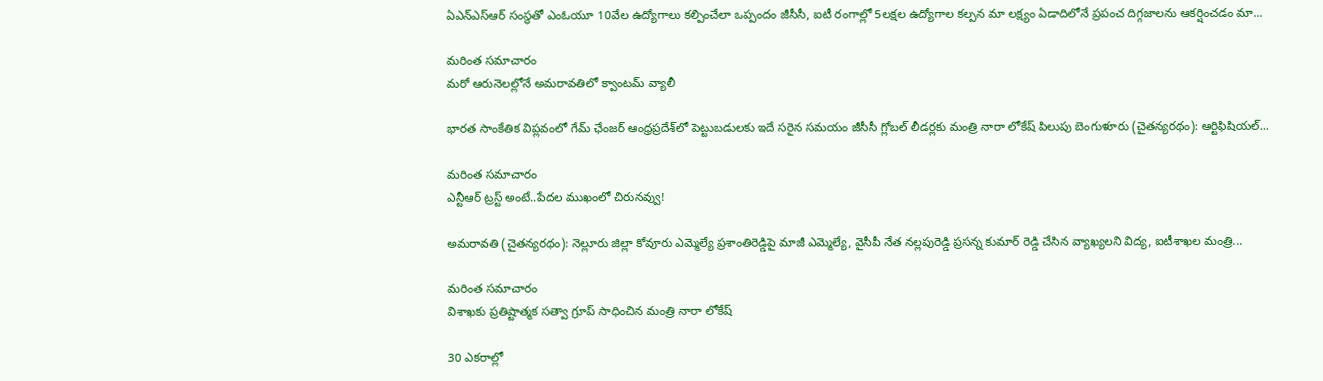ఏఎన్‌ఎస్‌ఆర్‌ సంస్థతో ఎంఓయూ 10వేల ఉద్యోగాలు కల్పించేలా ఒప్పందం జీసీసీ, ఐటీ రంగాల్లో 5లక్షల ఉద్యోగాల కల్పన మా లక్ష్యం ఏడాదిలోనే ప్రపంచ దిగ్గజాలను ఆకర్షించడం మా...

మరింత సమాచారం
మరో ఆరునెలల్లోనే అమరావతిలో క్వాంటమ్‌ వ్యాలీ

భారత సాంకేతిక విప్లవంలో గేమ్‌ ఛేంజర్‌ ఆంధ్రప్రదేశ్‌లో పెట్టుబడులకు ఇదే సరైన సమయం జీసీసీ గ్లోబల్‌ లీడర్లకు మంత్రి నారా లోకేష్‌ పిలుపు బెంగుళూరు (చైతన్యరథం): ఆర్టిఫిషియల్‌...

మరింత సమాచారం
ఎన్టీఆర్‌ ట్రస్ట్‌ అంటే..పేదల ముఖంలో చిరునవ్వు!

అమరావతి (చైతన్యరథం): నెల్లూరు జిల్లా కోవూరు ఎమ్మెల్యే ప్రశాంతిరెడ్డిపై మాజీ ఎమ్మెల్యే, వైసీపీ నేత నల్లపురెడ్డి ప్రసన్న కుమార్‌ రెడ్డి చేసిన వ్యాఖ్యలని విద్య, ఐటీశాఖల మంత్రి...

మరింత సమాచారం
విశాఖకు ప్రతిష్టాత్మక సత్వా గ్రూప్‌ సాధించిన మంత్రి నారా లోకేష్‌

30 ఎకరాల్లో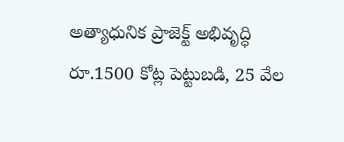అత్యాధునిక ప్రాజెక్ట్‌ అభివృద్ధి రూ.1500 కోట్ల పెట్టుబడి, 25 వేల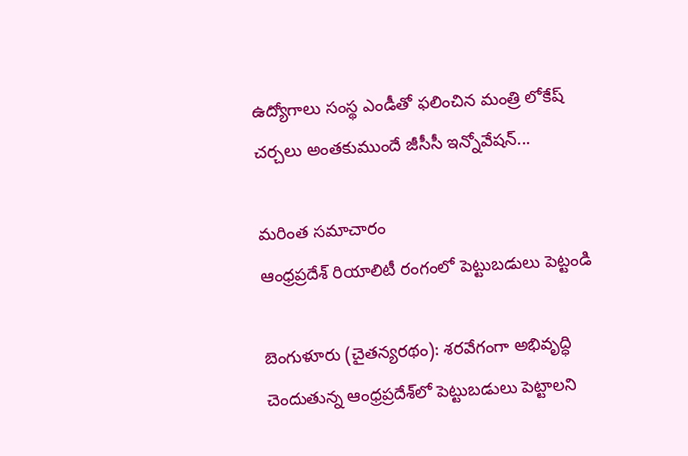ఉద్యోగాలు సంస్థ ఎండీతో ఫలించిన మంత్రి లోకేష్‌ చర్చలు అంతకుముందే జీసీసీ ఇన్నోవేషన్‌...

మరింత సమాచారం
ఆంధ్రప్రదేశ్‌ రియాలిటీ రంగంలో పెట్టుబడులు పెట్టండి

బెంగుళూరు (చైతన్యరథం): శరవేగంగా అభివృద్ధి చెందుతున్న ఆంధ్రప్రదేశ్‌లో పెట్టుబడులు పెట్టాలని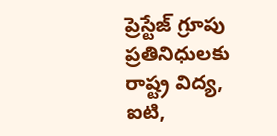ప్రెస్టేజ్‌ గ్రూపు ప్రతినిధులకు రాష్ట్ర విద్య, ఐటి,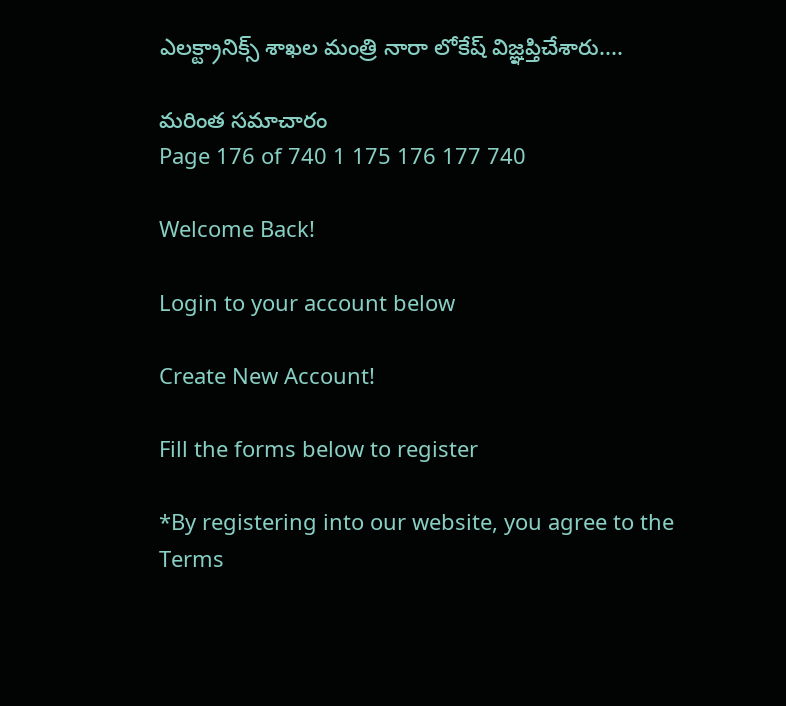ఎలక్ట్రానిక్స్‌ శాఖల మంత్రి నారా లోకేష్‌ విజ్ఞప్తిచేశారు....

మరింత సమాచారం
Page 176 of 740 1 175 176 177 740

Welcome Back!

Login to your account below

Create New Account!

Fill the forms below to register

*By registering into our website, you agree to the Terms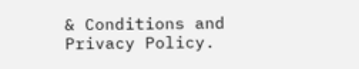& Conditions and Privacy Policy.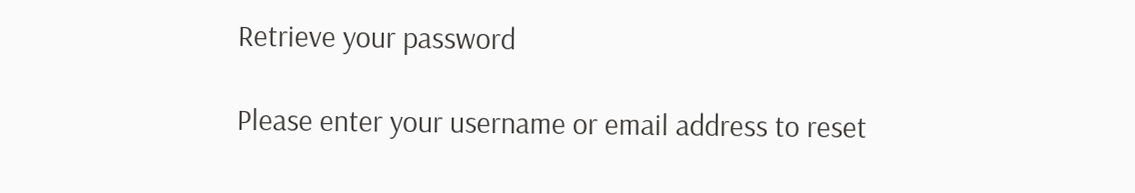Retrieve your password

Please enter your username or email address to reset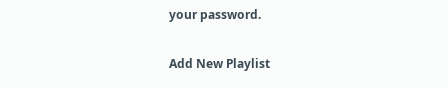your password.

Add New Playlist